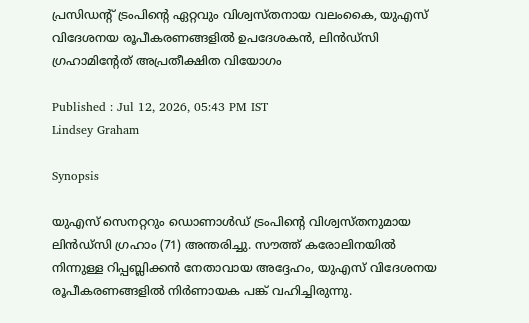പ്രസിഡന്റ് ട്രംപിന്റെ ഏറ്റവും വിശ്വസ്തനായ വലംകൈ, യുഎസ് വിദേശനയ രൂപീകരണങ്ങളിൽ ഉപദേശകൻ, ലിൻഡ്സി ഗ്രഹാമിന്റേത് അപ്രതീക്ഷിത വിയോഗം

Published : Jul 12, 2026, 05:43 PM IST
Lindsey Graham

Synopsis

യുഎസ് സെനറ്ററും ഡൊണാൾഡ് ട്രംപിന്റെ വിശ്വസ്തനുമായ ലിൻഡ്സി ഗ്രഹാം (71) അന്തരിച്ചു. സൗത്ത് കരോലിനയിൽ നിന്നുള്ള റിപ്പബ്ലിക്കൻ നേതാവായ അദ്ദേഹം, യുഎസ് വിദേശനയ രൂപീകരണങ്ങളിൽ നിർണായക പങ്ക് വഹിച്ചിരുന്നു.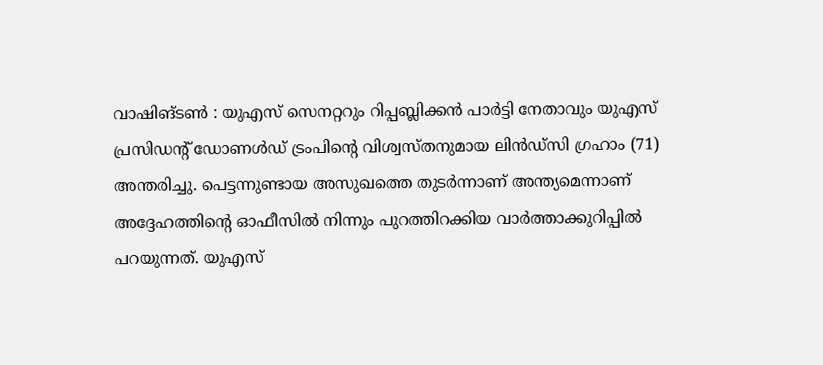വാഷിങ്ടൺ : യുഎസ് സെനറ്ററും റിപ്പബ്ലിക്കൻ പാർട്ടി നേതാവും യുഎസ് പ്രസിഡന്റ് ഡോണൾഡ് ട്രംപിന്റെ വിശ്വസ്തനുമായ ലിൻഡ്സി ഗ്രഹാം (71) അന്തരിച്ചു. പെട്ടന്നുണ്ടായ അസുഖത്തെ തുടർന്നാണ് അന്ത്യമെന്നാണ് അദ്ദേഹത്തിന്റെ ഓഫീസിൽ നിന്നും പുറത്തിറക്കിയ വാർത്താക്കുറിപ്പിൽ പറയുന്നത്. യുഎസ്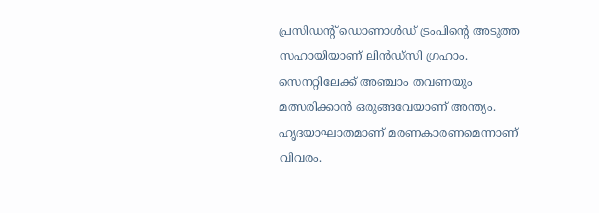പ്രസിഡന്റ് ഡൊണാൾഡ് ട്രംപിന്റെ അടുത്ത സഹായിയാണ് ലിൻഡ്സി ഗ്രഹാം. സെനറ്റിലേക്ക് അഞ്ചാം തവണയും മത്സരിക്കാൻ ഒരുങ്ങവേയാണ് അന്ത്യം. ഹൃദയാഘാതമാണ് മരണകാരണമെന്നാണ് വിവരം.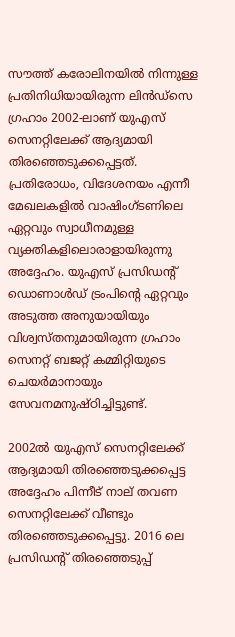സൗത്ത് കരോലിനയിൽ നിന്നുള്ള പ്രതിനിധിയായിരുന്ന ലിൻഡ്സെ ഗ്രഹാം 2002-ലാണ് യുഎസ് സെനറ്റിലേക്ക് ആദ്യമായി തിരഞ്ഞെടുക്കപ്പെട്ടത്. പ്രതിരോധം, വിദേശനയം എന്നീ മേഖലകളിൽ വാഷിംഗ്‌ടണിലെ ഏറ്റവും സ്വാധീനമുള്ള വ്യക്തികളിലൊരാളായിരുന്നു അദ്ദേഹം. യുഎസ് പ്രസിഡന്റ് ഡൊണാൾഡ് ട്രംപിന്റെ ഏറ്റവും അടുത്ത അനുയായിയും വിശ്വസ്തനുമായിരുന്ന ഗ്രഹാം സെനറ്റ് ബജറ്റ് കമ്മിറ്റിയുടെ ചെയർമാനായും സേവനമനുഷ്ഠിച്ചിട്ടുണ്ട്.

2002ൽ യുഎസ് സെനറ്റിലേക്ക് ആദ്യമായി തിരഞ്ഞെടുക്കപ്പെട്ട അദ്ദേഹം പിന്നീട് നാല് തവണ സെനറ്റിലേക്ക് വീണ്ടും തിരഞ്ഞെടുക്കപ്പെട്ടു. 2016 ലെ പ്രസിഡൻ്റ് തിരഞ്ഞെടുപ്പ്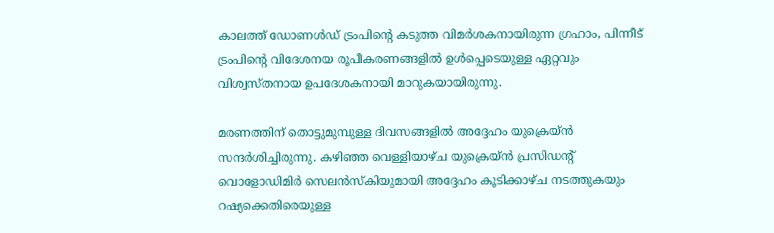കാലത്ത് ഡോണൾഡ് ട്രംപിൻ്റെ കടുത്ത വിമർശകനായിരുന്ന ഗ്രഹാം, പിന്നീട് ട്രംപിൻ്റെ വിദേശനയ രൂപീകരണങ്ങളിൽ ഉൾപ്പെടെയുള്ള ഏറ്റവും വിശ്വസ്തനായ ഉപദേശകനായി മാറുകയായിരുന്നു.

മരണത്തിന് തൊട്ടുമുമ്പുള്ള ദിവസങ്ങളിൽ അദ്ദേഹം യുക്രെയ്ൻ സന്ദർശിച്ചിരുന്നു. കഴിഞ്ഞ വെള്ളിയാഴ്ച യുക്രെയ്ൻ പ്രസിഡൻ്റ് വൊളോഡിമിർ സെലൻസ്കിയുമായി അദ്ദേഹം കൂടിക്കാഴ്ച നടത്തുകയും റഷ്യക്കെതിരെയുള്ള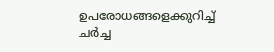ഉപരോധങ്ങളെക്കുറിച്ച് ചർച്ച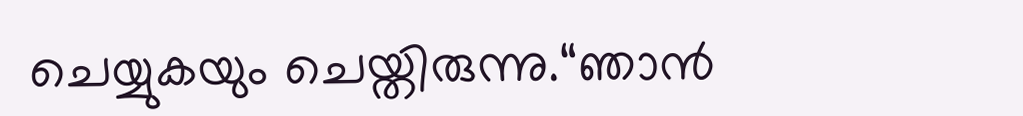ചെയ്യുകയും ചെയ്തിരുന്നു.“ഞാൻ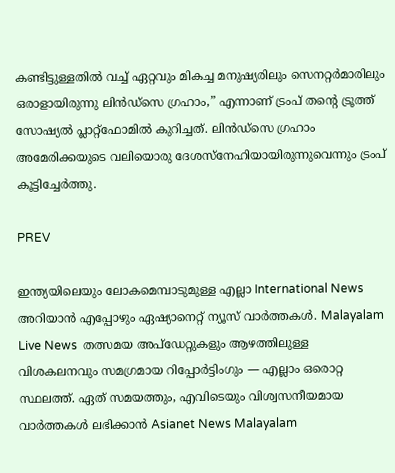കണ്ടിട്ടുള്ളതിൽ വച്ച് ഏറ്റവും മികച്ച മനുഷ്യരിലും സെനറ്റർമാരിലും ഒരാളായിരുന്നു ലിൻഡ്സെ ഗ്രഹാം,” എന്നാണ് ട്രംപ് തൻ്റെ ട്രൂത്ത് സോഷ്യൽ പ്ലാറ്റ്‌ഫോമിൽ കുറിച്ചത്. ലിൻഡ്സെ ഗ്രഹാം അമേരിക്കയുടെ വലിയൊരു ദേശസ്നേഹിയായിരുന്നുവെന്നും ട്രംപ് കൂട്ടിച്ചേർത്തു.

PREV

ഇന്ത്യയിലെയും ലോകമെമ്പാടുമുള്ള എല്ലാ International News അറിയാൻ എപ്പോഴും ഏഷ്യാനെറ്റ് ന്യൂസ് വാർത്തകൾ. Malayalam Live News  തത്സമയ അപ്‌ഡേറ്റുകളും ആഴത്തിലുള്ള വിശകലനവും സമഗ്രമായ റിപ്പോർട്ടിംഗും — എല്ലാം ഒരൊറ്റ സ്ഥലത്ത്. ഏത് സമയത്തും, എവിടെയും വിശ്വസനീയമായ വാർത്തകൾ ലഭിക്കാൻ Asianet News Malayalam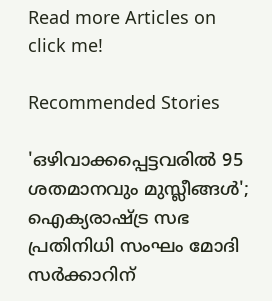Read more Articles on
click me!

Recommended Stories

'ഒഴിവാക്കപ്പെട്ടവരിൽ 95 ശതമാനവും മുസ്ലീങ്ങൾ'; ഐക്യരാഷ്ട്ര സഭ പ്രതിനിധി സംഘം മോദി സർക്കാറിന്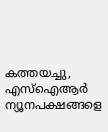കത്തയച്ചു, എസ്ഐആർ ന്യൂനപക്ഷങ്ങളെ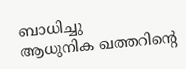ബാധിച്ചു
ആധുനിക ഖത്തറിന്‍റെ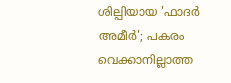ശില്പിയായ 'ഫാദർ അമീർ'; പകരം വെക്കാനില്ലാത്ത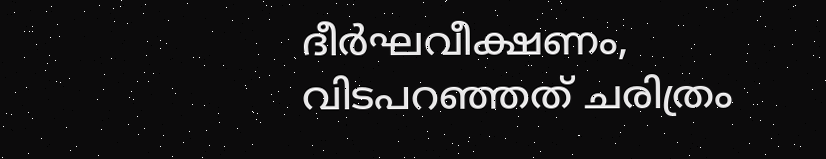ദീർഘവീക്ഷണം, വിടപറഞ്ഞത് ചരിത്രം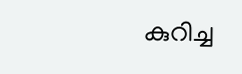കുറിച്ച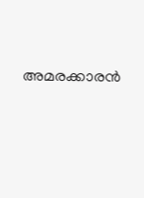അമരക്കാരൻ